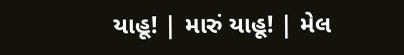યાહૂ! | મારું યાહૂ! | મેલ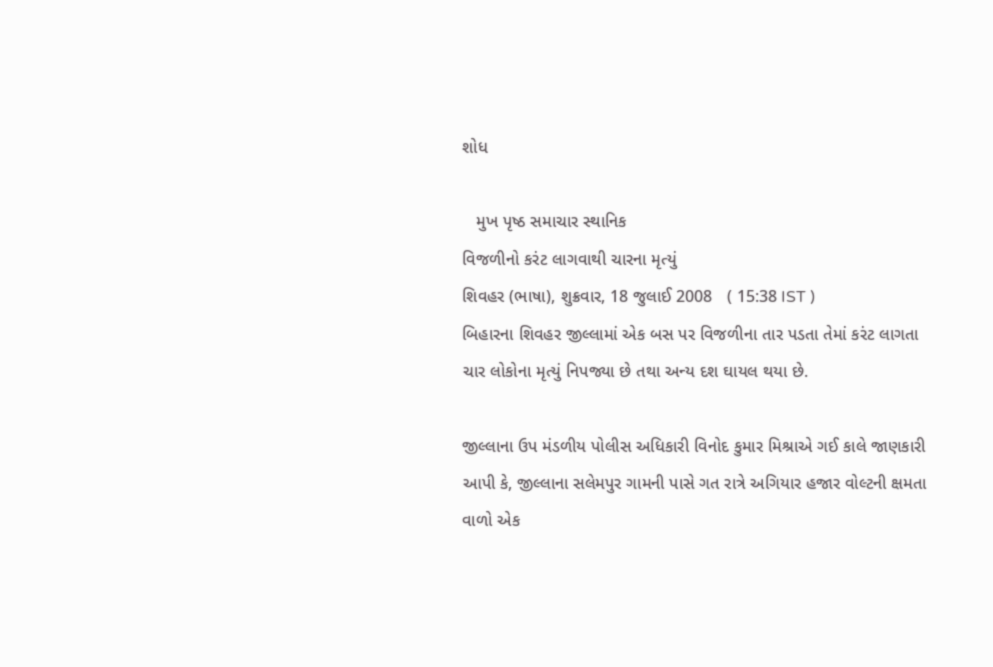શોધ

   મુખ પૃષ્ઠ સમાચાર સ્થાનિક
વિજળીનો કરંટ લાગવાથી ચારના મૃત્યું
શિવહર (ભાષા), શુક્રવાર, 18 જુલાઈ 2008   ( 15:38 IST )
બિહારના શિવહર જીલ્લામાં એક બસ પર વિજળીના તાર પડતા તેમાં કરંટ લાગતા ચાર લોકોના મૃત્યું નિપજ્યા છે તથા અન્ય દશ ઘાયલ થયા છે.

જીલ્લાના ઉપ મંડળીય પોલીસ અધિકારી વિનોદ કુમાર મિશ્રાએ ગઈ કાલે જાણકારી આપી કે, જીલ્લાના સલેમપુર ગામની પાસે ગત રાત્રે અગિયાર હજાર વોલ્ટની ક્ષમતા વાળો એક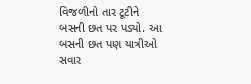વિજળીનો તાર ટૂટીને બસની છત પર પડ્યો. આ બસની છત પણ યાત્રીઓ સવાર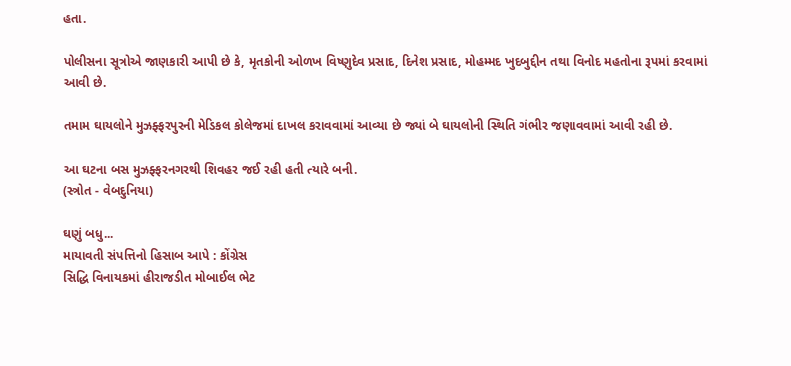હતા.

પોલીસના સૂત્રોએ જાણકારી આપી છે કે, મૃતકોની ઓળખ વિષ્ણુદેવ પ્રસાદ, દિનેશ પ્રસાદ, મોહમ્મદ ખુદબુદ્દીન તથા વિનોદ મહતોના રૂપમાં કરવામાં આવી છે.

તમામ ઘાયલોને મુઝફ્ફરપુરની મેડિકલ કોલેજમાં દાખલ કરાવવામાં આવ્યા છે જ્યાં બે ઘાયલોની સ્થિતિ ગંભીર જણાવવામાં આવી રહી છે.

આ ઘટના બસ મુઝફ્ફરનગરથી શિવહર જઈ રહી હતી ત્યારે બની.
(સ્ત્રોત - વેબદુનિયા)

ઘણું બધુ...
માયાવતી સંપત્તિનો હિસાબ આપે : કોંગ્રેસ
સિદ્ધિ વિનાયકમાં હીરાજડીત મોબાઈલ ભેટ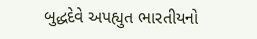બુદ્ધદેવે અપહ્યુત ભારતીયનો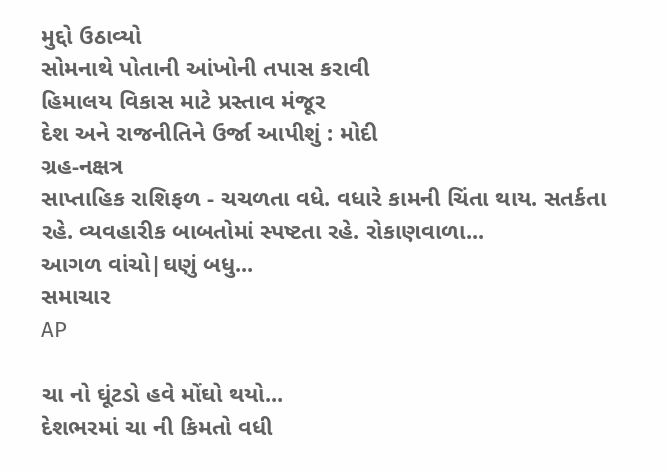મુદ્દો ઉઠાવ્યો
સોમનાથે પોતાની આંખોની તપાસ કરાવી
હિમાલય વિકાસ માટે પ્રસ્તાવ મંજૂર
દેશ અને રાજનીતિને ઉર્જા આપીશું : મોદી
ગ્રહ-નક્ષત્ર
સાપ્તાહિક રાશિફળ - ચચળતા વધે. વધારે કામની ચિંતા થાય. સતર્કતા રહે. વ્યવહારીક બાબતોમાં સ્પષ્ટતા રહે. રોકાણવાળા...
આગળ વાંચો|ઘણું બધુ...
સમાચાર
AP

ચા નો ઘૂંટડો હવે મોંઘો થયો...
દેશભરમાં ચા ની કિમતો વધી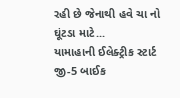રહી છે જેનાથી હવે ચા નો ઘૂંટડા માટે...
યામાહાની ઈલેક્ટ્રીક સ્ટાર્ટ જી-5 બાઈક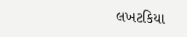લખટકિયા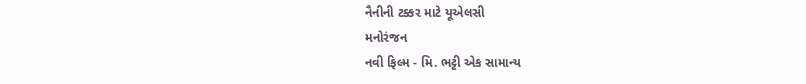નૈનીની ટક્કર માટે યૂએલસી
મનોરંજન
નવી ફિલ્મ - મિ. ભટ્ટી એક સામાન્ય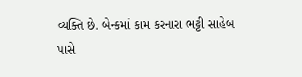વ્યક્તિ છે. બેન્કમાં કામ કરનારા ભટ્ટી સાહેબ પાસે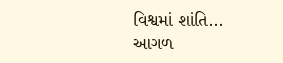વિશ્વમાં શાંતિ...
આગળ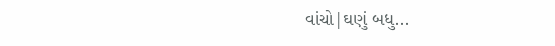વાંચો|ઘણું બધુ...